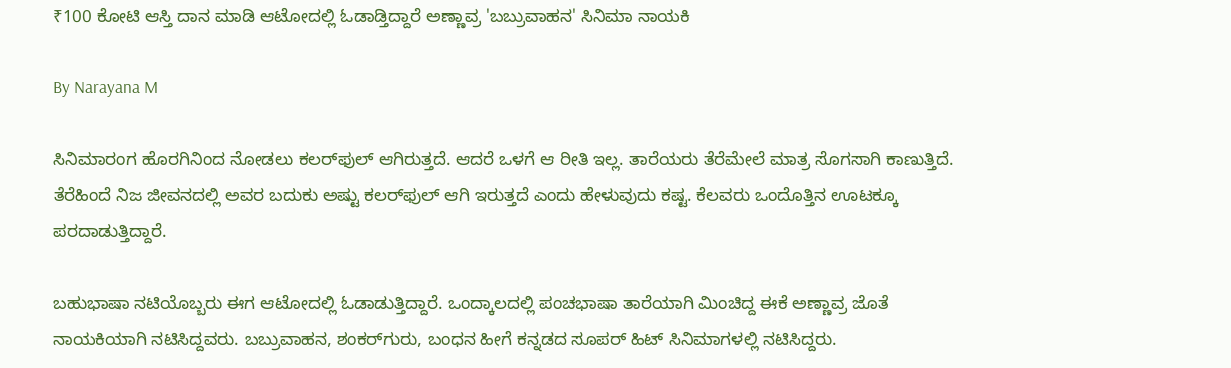₹100 ಕೋಟಿ ಆಸ್ತಿ ದಾನ ಮಾಡಿ ಆಟೋದಲ್ಲಿ ಓಡಾಡ್ತಿದ್ದಾರೆ ಅಣ್ಣಾವ್ರ 'ಬಬ್ರುವಾಹನ' ಸಿನಿಮಾ ನಾಯಕಿ

By Narayana M

ಸಿನಿಮಾರಂಗ ಹೊರಗಿನಿಂದ ನೋಡಲು ಕಲರ್‌ಫುಲ್ ಆಗಿರುತ್ತದೆ. ಆದರೆ ಒಳಗೆ ಆ ರೀತಿ ಇಲ್ಲ. ತಾರೆಯರು ತೆರೆಮೇಲೆ ಮಾತ್ರ ಸೊಗಸಾಗಿ ಕಾಣುತ್ತಿದೆ. ತೆರೆಹಿಂದೆ ನಿಜ ಜೀವನದಲ್ಲಿ ಅವರ ಬದುಕು ಅಷ್ಟು ಕಲರ್‌ಫುಲ್ ಆಗಿ ಇರುತ್ತದೆ ಎಂದು ಹೇಳುವುದು ಕಷ್ಟ. ಕೆಲವರು ಒಂದೊತ್ತಿನ ಊಟಕ್ಕೂ ಪರದಾಡುತ್ತಿದ್ದಾರೆ.

ಬಹುಭಾಷಾ ನಟಿಯೊಬ್ಬರು ಈಗ ಆಟೋದಲ್ಲಿ ಓಡಾಡುತ್ತಿದ್ದಾರೆ. ಒಂದ್ಕಾಲದಲ್ಲಿ ಪಂಚಭಾಷಾ ತಾರೆಯಾಗಿ ಮಿಂಚಿದ್ದ ಈಕೆ ಅಣ್ಣಾವ್ರ ಜೊತೆ ನಾಯಕಿಯಾಗಿ ನಟಿಸಿದ್ದವರು. ಬಬ್ರುವಾಹನ, ಶಂಕರ್‌ಗುರು, ಬಂಧನ ಹೀಗೆ ಕನ್ನಡದ ಸೂಪರ್ ಹಿಟ್ ಸಿನಿಮಾಗಳಲ್ಲಿ ನಟಿಸಿದ್ದರು.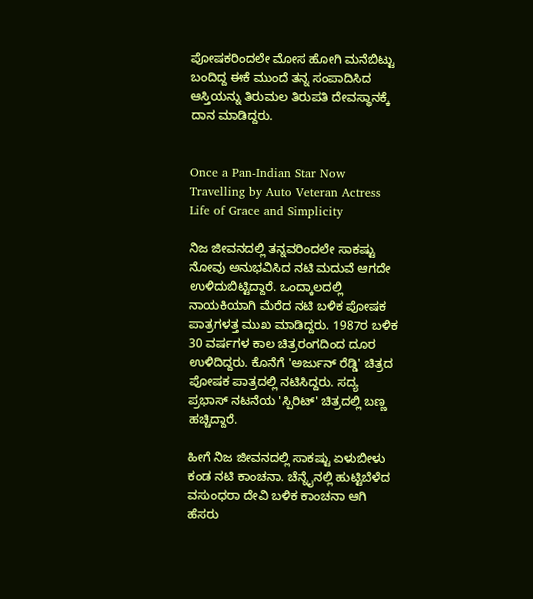ಪೋಷಕರಿಂದಲೇ ಮೋಸ ಹೋಗಿ ಮನೆಬಿಟ್ಟು ಬಂದಿದ್ದ ಈಕೆ ಮುಂದೆ ತನ್ನ ಸಂಪಾದಿಸಿದ ಆಸ್ತಿಯನ್ನು ತಿರುಮಲ ತಿರುಪತಿ ದೇವಸ್ಥಾನಕ್ಕೆ ದಾನ ಮಾಡಿದ್ದರು.


Once a Pan-Indian Star Now Travelling by Auto Veteran Actress Life of Grace and Simplicity

ನಿಜ ಜೀವನದಲ್ಲಿ ತನ್ನವರಿಂದಲೇ ಸಾಕಷ್ಟು ನೋವು ಅನುಭವಿಸಿದ ನಟಿ ಮದುವೆ ಆಗದೇ ಉಳಿದುಬಿಟ್ಟಿದ್ದಾರೆ. ಒಂದ್ಕಾಲದಲ್ಲಿ ನಾಯಕಿಯಾಗಿ ಮೆರೆದ ನಟಿ ಬಳಿಕ ಪೋಷಕ ಪಾತ್ರಗಳತ್ತ ಮುಖ ಮಾಡಿದ್ದರು. 1987ರ ಬಳಿಕ 30 ವರ್ಷಗಳ ಕಾಲ ಚಿತ್ರರಂಗದಿಂದ ದೂರ ಉಳಿದಿದ್ದರು. ಕೊನೆಗೆ 'ಅರ್ಜುನ್ ರೆಡ್ಡಿ' ಚಿತ್ರದ ಪೋಷಕ ಪಾತ್ರದಲ್ಲಿ ನಟಿಸಿದ್ದರು. ಸದ್ಯ ಪ್ರಭಾಸ್ ನಟನೆಯ 'ಸ್ಪಿರಿಟ್' ಚಿತ್ರದಲ್ಲಿ ಬಣ್ಣ ಹಚ್ಚಿದ್ದಾರೆ.

ಹೀಗೆ ನಿಜ ಜೀವನದಲ್ಲಿ ಸಾಕಷ್ಟು ಏಳುಬೀಳು ಕಂಡ ನಟಿ ಕಾಂಚನಾ. ಚೆನ್ನೈನಲ್ಲಿ ಹುಟ್ಟಿಬೆಳೆದ ವಸುಂಧರಾ ದೇವಿ ಬಳಿಕ ಕಾಂಚನಾ ಆಗಿ ಹೆಸರು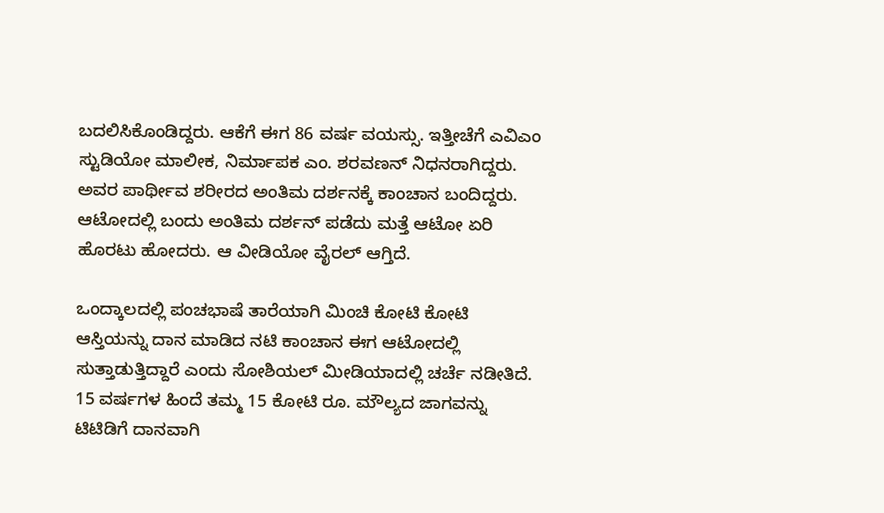ಬದಲಿಸಿಕೊಂಡಿದ್ದರು. ಆಕೆಗೆ ಈಗ 86 ವರ್ಷ ವಯಸ್ಸು. ಇತ್ತೀಚೆಗೆ ಎವಿಎಂ ಸ್ಟುಡಿಯೋ ಮಾಲೀಕ, ನಿರ್ಮಾಪಕ ಎಂ. ಶರವಣನ್ ನಿಧನರಾಗಿದ್ದರು. ಅವರ ಪಾರ್ಥೀವ ಶರೀರದ ಅಂತಿಮ ದರ್ಶನಕ್ಕೆ ಕಾಂಚಾನ ಬಂದಿದ್ದರು. ಆಟೋದಲ್ಲಿ ಬಂದು ಅಂತಿಮ ದರ್ಶನ್ ಪಡೆದು ಮತ್ತೆ ಆಟೋ ಏರಿ ಹೊರಟು ಹೋದರು. ಆ ವೀಡಿಯೋ ವೈರಲ್ ಆಗ್ತಿದೆ.

ಒಂದ್ಕಾಲದಲ್ಲಿ ಪಂಚಭಾಷೆ ತಾರೆಯಾಗಿ ಮಿಂಚಿ ಕೋಟಿ ಕೋಟಿ ಆಸ್ತಿಯನ್ನು ದಾನ ಮಾಡಿದ ನಟಿ ಕಾಂಚಾನ ಈಗ ಆಟೋದಲ್ಲಿ ಸುತ್ತಾಡುತ್ತಿದ್ದಾರೆ ಎಂದು ಸೋಶಿಯಲ್ ಮೀಡಿಯಾದಲ್ಲಿ ಚರ್ಚೆ ನಡೀತಿದೆ. 15 ವರ್ಷಗಳ ಹಿಂದೆ ತಮ್ಮ 15 ಕೋಟಿ ರೂ. ಮೌಲ್ಯದ ಜಾಗವನ್ನು ಟಿಟಿಡಿಗೆ ದಾನವಾಗಿ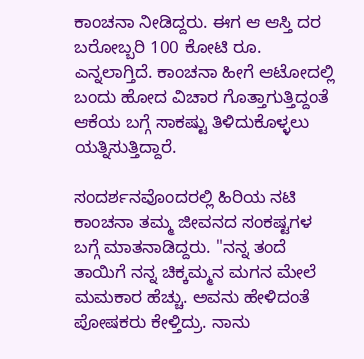ಕಾಂಚನಾ ನೀಡಿದ್ದರು. ಈಗ ಆ ಆಸ್ತಿ ದರ ಬರೋಬ್ಬರಿ 100 ಕೋಟಿ ರೂ. ಎನ್ನಲಾಗ್ತಿದೆ. ಕಾಂಚನಾ ಹೀಗೆ ಆಟೋದಲ್ಲಿ ಬಂದು ಹೋದ ವಿಚಾರ ಗೊತ್ತಾಗುತ್ತಿದ್ದಂತೆ ಆಕೆಯ ಬಗ್ಗೆ ಸಾಕಷ್ಟು ತಿಳಿದುಕೊಳ್ಳಲು ಯತ್ನಿಸುತ್ತಿದ್ದಾರೆ.

ಸಂದರ್ಶನವೊಂದರಲ್ಲಿ ಹಿರಿಯ ನಟಿ ಕಾಂಚನಾ ತಮ್ಮ ಜೀವನದ ಸಂಕಷ್ಟಗಳ ಬಗ್ಗೆ ಮಾತನಾಡಿದ್ದರು. "ನನ್ನ ತಂದೆ ತಾಯಿಗೆ ನನ್ನ ಚಿಕ್ಕಮ್ಮನ ಮಗನ ಮೇಲೆ ಮಮಕಾರ ಹೆಚ್ಚು. ಅವನು ಹೇಳಿದಂತೆ ಪೋಷಕರು ಕೇಳ್ತಿದ್ರು. ನಾನು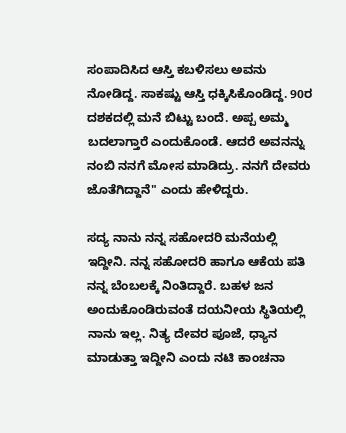ಸಂಪಾದಿಸಿದ ಆಸ್ತಿ ಕಬಳಿಸಲು ಅವನು ನೋಡಿದ್ದ. ಸಾಕಷ್ಟು ಆಸ್ತಿ ಧಕ್ಕಿಸಿಕೊಂಡಿದ್ದ. 90ರ ದಶಕದಲ್ಲಿ ಮನೆ ಬಿಟ್ಟು ಬಂದೆ. ಅಪ್ಪ ಅಮ್ಮ ಬದಲಾಗ್ತಾರೆ ಎಂದುಕೊಂಡೆ. ಆದರೆ ಅವನನ್ನು ನಂಬಿ ನನಗೆ ಮೋಸ ಮಾಡಿದ್ರು. ನನಗೆ ದೇವರು ಜೊತೆಗಿದ್ದಾನೆ" ಎಂದು ಹೇಳಿದ್ದರು.

ಸದ್ಯ ನಾನು ನನ್ನ ಸಹೋದರಿ ಮನೆಯಲ್ಲಿ ಇದ್ದೀನಿ. ನನ್ನ ಸಹೋದರಿ ಹಾಗೂ ಆಕೆಯ ಪತಿ ನನ್ನ ಬೆಂಬಲಕ್ಕೆ ನಿಂತಿದ್ದಾರೆ. ಬಹಳ ಜನ ಅಂದುಕೊಂಡಿರುವಂತೆ ದಯನೀಯ ಸ್ಥಿತಿಯಲ್ಲಿ ನಾನು ಇಲ್ಲ. ನಿತ್ಯ ದೇವರ ಪೂಜೆ, ಧ್ಯಾನ ಮಾಡುತ್ತಾ ಇದ್ದೀನಿ ಎಂದು ನಟಿ ಕಾಂಚನಾ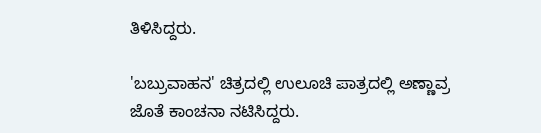ತಿಳಿಸಿದ್ದರು.

'ಬಬ್ರುವಾಹನ' ಚಿತ್ರದಲ್ಲಿ ಉಲೂಚಿ ಪಾತ್ರದಲ್ಲಿ ಅಣ್ಣಾವ್ರ ಜೊತೆ ಕಾಂಚನಾ ನಟಿಸಿದ್ದರು.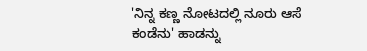'ನಿನ್ನ ಕಣ್ಣ ನೋಟದಲ್ಲಿ ನೂರು ಆಸೆ ಕಂಡೆನು' ಹಾಡನ್ನು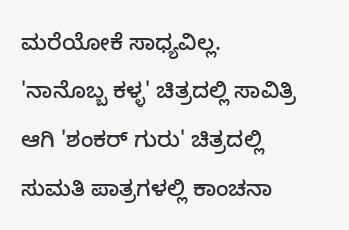ಮರೆಯೋಕೆ ಸಾಧ್ಯವಿಲ್ಲ. 'ನಾನೊಬ್ಬ ಕಳ್ಳ' ಚಿತ್ರದಲ್ಲಿ ಸಾವಿತ್ರಿ ಆಗಿ 'ಶಂಕರ್‌ ಗುರು' ಚಿತ್ರದಲ್ಲಿ ಸುಮತಿ ಪಾತ್ರಗಳಲ್ಲಿ ಕಾಂಚನಾ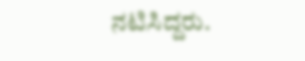ನಟಿಸಿದ್ದರು.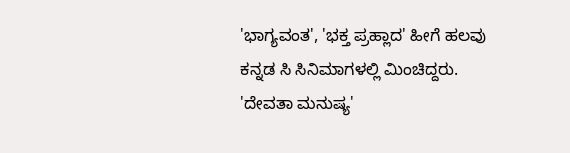'ಭಾಗ್ಯವಂತ', 'ಭಕ್ತ ಪ್ರಹ್ಲಾದ' ಹೀಗೆ ಹಲವು ಕನ್ನಡ ಸಿ ಸಿನಿಮಾಗಳಲ್ಲಿ ಮಿಂಚಿದ್ದರು. 'ದೇವತಾ ಮನುಷ್ಯ'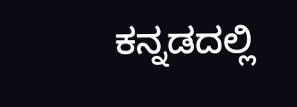ಕನ್ನಡದಲ್ಲಿ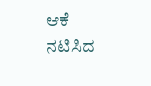ಆಕೆ ನಟಿಸಿದ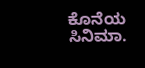ಕೊನೆಯ ಸಿನಿಮಾ.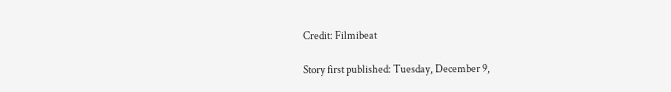Credit: Filmibeat

Story first published: Tuesday, December 9,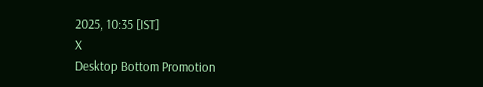2025, 10:35 [IST]
X
Desktop Bottom Promotion